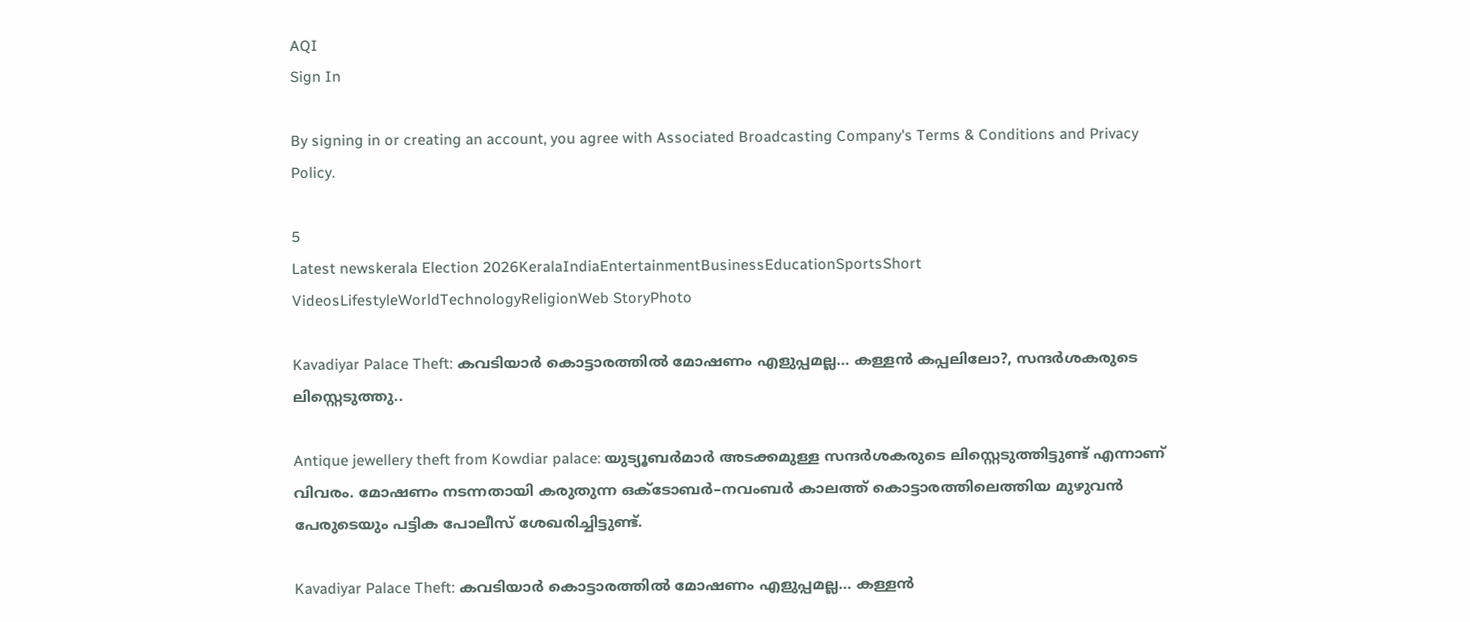AQI
Sign In

By signing in or creating an account, you agree with Associated Broadcasting Company's Terms & Conditions and Privacy Policy.

5
Latest newskerala Election 2026KeralaIndiaEntertainmentBusinessEducationSportsShort VideosLifestyleWorldTechnologyReligionWeb StoryPhoto

Kavadiyar Palace Theft: കവടിയാർ കൊട്ടാരത്തിൽ മോഷണം എളുപ്പമല്ല… കള്ളൻ കപ്പലിലോ?, സന്ദർശകരുടെ ലിസ്റ്റെടുത്തു..

Antique jewellery theft from Kowdiar palace: യുട്യൂബർമാർ‍‍‍‍ അടക്കമുള്ള സന്ദർശകരുടെ ലിസ്റ്റെടുത്തിട്ടുണ്ട് എന്നാണ് വിവരം. മോഷണം നടന്നതായി കരുതുന്ന ഒക്ടോബർ–നവംബർ കാലത്ത് കൊട്ടാരത്തിലെത്തിയ മുഴുവൻ പേരുടെയും പട്ടിക പോലീസ് ശേഖരിച്ചിട്ടുണ്ട്.

Kavadiyar Palace Theft: കവടിയാർ കൊട്ടാരത്തിൽ മോഷണം എളുപ്പമല്ല… കള്ളൻ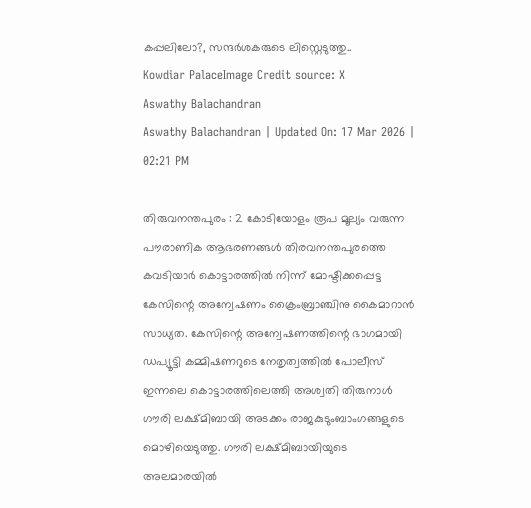കപ്പലിലോ?, സന്ദർശകരുടെ ലിസ്റ്റെടുത്തു..
Kowdiar PalaceImage Credit source: X
Aswathy Balachandran
Aswathy Balachandran | Updated On: 17 Mar 2026 | 02:21 PM

തിരുവനന്തപുരം : 2 കോടിയോളം രൂപ മൂല്യം വരുന്ന പൗരാണിക ആഭരണങ്ങൾ തിരവനന്തപുരത്തെ കവടിയാർ കൊട്ടാരത്തിൽ നിന്ന് മോഷ്ടിക്കപ്പെട്ട കേസിന്റെ അന്വേഷണം ക്രൈംബ്രാഞ്ചിനു കൈമാറാൻ സാധ്യത. കേസിന്റെ അന്വേഷണത്തിന്റെ ഭാഗമായി ഡപ്യൂട്ടി കമ്മിഷണറുടെ നേതൃത്വത്തിൽ പോലീസ് ഇന്നലെ കൊട്ടാരത്തിലെത്തി അശ്വതി തിരുനാൾ ഗൗരി ലക്ഷ്മിബായി അടക്കം രാജകുടുംബാംഗങ്ങളുടെ മൊഴിയെടുത്തു. ഗൗരി ലക്ഷ്മിബായിയുടെ അലമാരയിൽ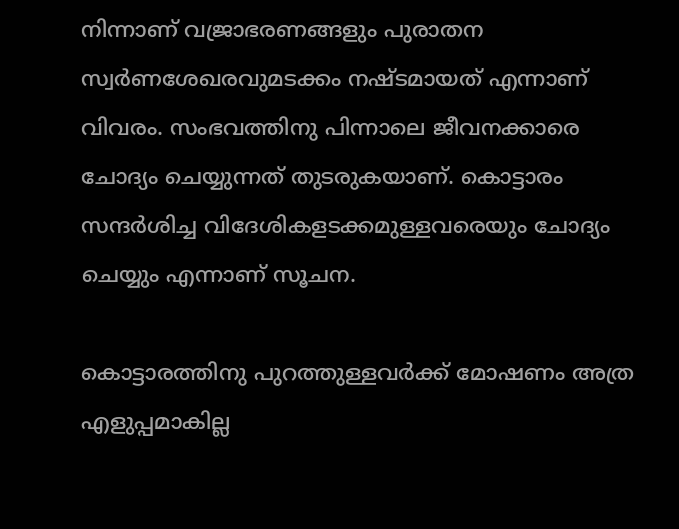നിന്നാണ് വജ്രാഭരണങ്ങളും പുരാതന സ്വർണശേഖരവുമടക്കം നഷ്ടമായത് എന്നാണ് വിവരം. സംഭവത്തിനു പിന്നാലെ ജീവനക്കാരെ ചോദ്യം ചെയ്യുന്നത് തുടരുകയാണ്. കൊട്ടാരം സന്ദർശിച്ച വിദേശികളടക്കമുള്ളവരെയും ചോദ്യം ചെയ്യും എന്നാണ് സൂചന.

കൊട്ടാരത്തിനു പുറത്തുള്ളവർക്ക് മോഷണം അത്ര എളുപ്പമാകില്ല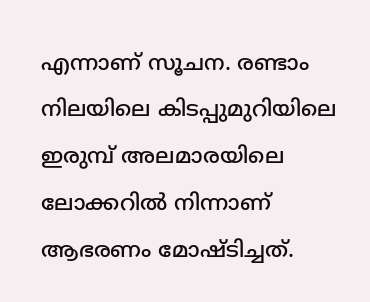എന്നാണ് സൂചന. രണ്ടാം നിലയിലെ കിടപ്പുമുറിയിലെ ഇരുമ്പ് അലമാരയിലെ ലോക്കറിൽ നിന്നാണ് ആഭരണം മോഷ്ടിച്ചത്.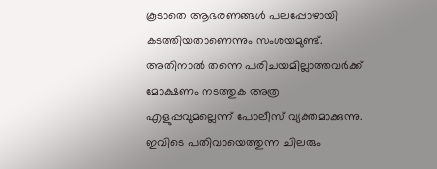കൂടാതെ ആഭരണങ്ങൾ പലപ്പോഴായി കടത്തിയതാണെന്നും സംശയമുണ്ട്. അതിനാൽ തന്നെ പരിചയമില്ലാത്തവർക്ക് മോക്ഷണം നടത്തുക അത്ര എളുപ്പവുമല്ലെന്ന് പോലീസ് വ്യക്തമാക്കുന്നു. ഇവിടെ പതിവായെത്തുന്ന ചിലരും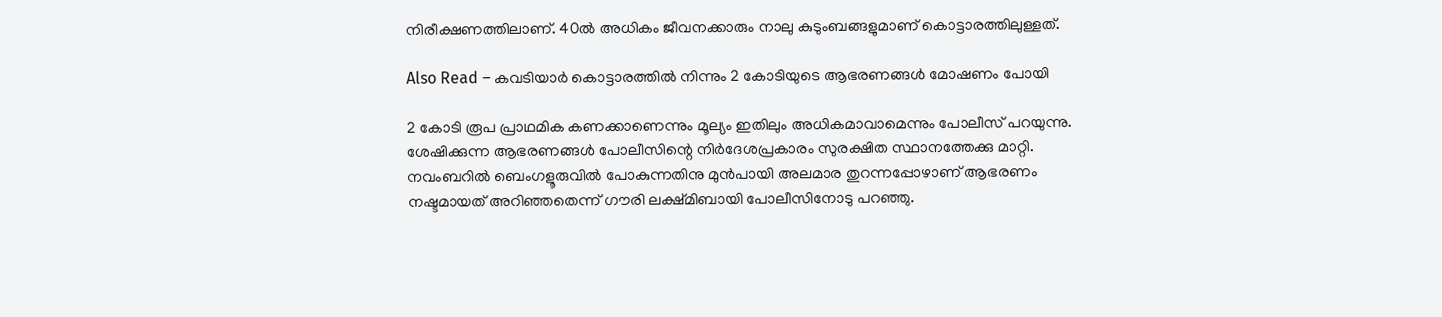നിരീക്ഷണത്തിലാണ്. 40ൽ അധികം ജീവനക്കാരും നാലു കുടുംബങ്ങളുമാണ് കൊട്ടാരത്തിലുള്ളത്.

Also Read – കവടിയാർ കൊട്ടാരത്തിൽ നിന്നും 2 കോടിയുടെ ആഭരണങ്ങൾ മോഷണം പോയി

2 കോടി രൂപ പ്രാഥമിക കണക്കാണെന്നും മൂല്യം ഇതിലും അധികമാവാമെന്നും പോലീസ് പറയുന്നു. ശേഷിക്കുന്ന ആഭരണങ്ങൾ പോലീസിന്റെ നിർദേശപ്രകാരം സുരക്ഷിത സ്ഥാനത്തേക്കു മാറ്റി. നവംബറിൽ ബെംഗളൂരുവിൽ പോകുന്നതിനു മുൻപായി അലമാര തുറന്നപ്പോഴാണ് ആഭരണം നഷ്ടമായത് അറിഞ്ഞതെന്ന് ഗൗരി ലക്ഷ്മിബായി പോലീസിനോടു പറഞ്ഞു.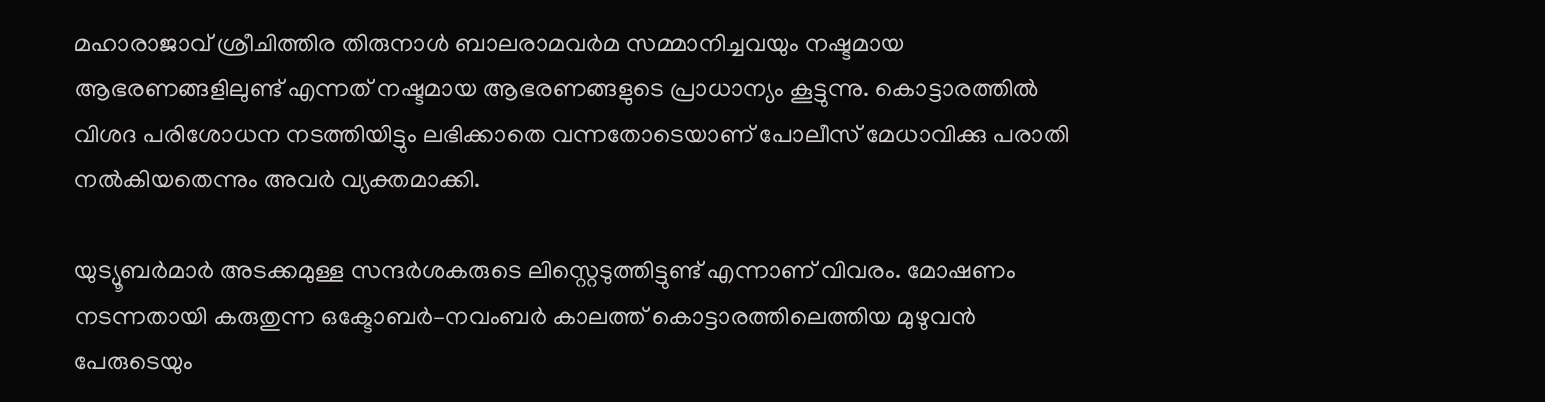മഹാരാജാവ് ശ്രീചിത്തിര തിരുനാൾ ബാലരാമവർമ സമ്മാനിച്ചവയും നഷ്ടമായ ആഭരണങ്ങളിലുണ്ട് എന്നത് നഷ്ടമായ ആഭരണങ്ങളുടെ പ്രാധാന്യം കൂട്ടുന്നു. കൊട്ടാരത്തിൽ വിശദ പരിശോധന നടത്തിയിട്ടും ലഭിക്കാതെ വന്നതോടെയാണ് പോലീസ് മേധാവിക്കു പരാതി നൽകിയതെന്നും അവർ വ്യക്തമാക്കി.

യുട്യൂബർമാർ‍‍‍‍ അടക്കമുള്ള സന്ദർശകരുടെ ലിസ്റ്റെടുത്തിട്ടുണ്ട് എന്നാണ് വിവരം. മോഷണം നടന്നതായി കരുതുന്ന ഒക്ടോബർ–നവംബർ കാലത്ത് കൊട്ടാരത്തിലെത്തിയ മുഴുവൻ പേരുടെയും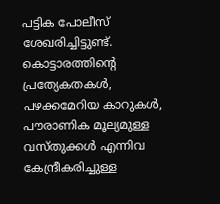പട്ടിക പോലീസ് ശേഖരിച്ചിട്ടുണ്ട്. കൊട്ടാരത്തിന്റെ പ്രത്യേകതകൾ, പഴക്കമേറിയ കാറുകൾ, പൗരാണിക മൂല്യമുള്ള വസ്തുക്കൾ എന്നിവ കേന്ദ്രീകരിച്ചുള്ള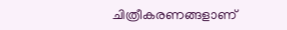ചിത്രീകരണങ്ങളാണ്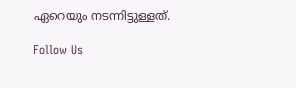ഏറെയും നടന്നിട്ടുള്ളത്.

Follow Us